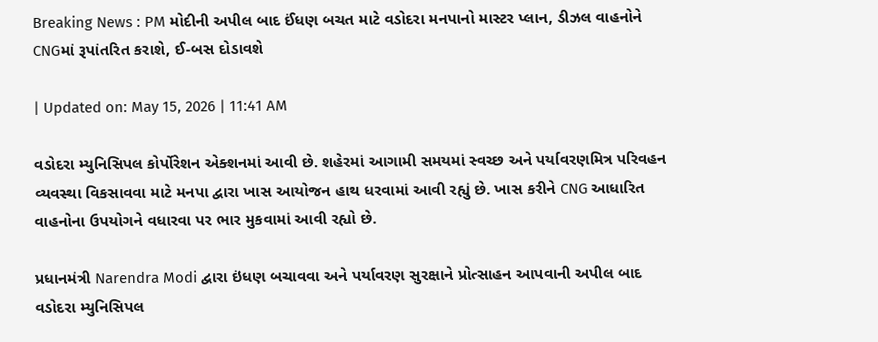Breaking News : PM મોદીની અપીલ બાદ ઈંધણ બચત માટે વડોદરા મનપાનો માસ્ટર પ્લાન, ડીઝલ વાહનોને CNGમાં રૂપાંતરિત કરાશે, ઈ-બસ દોડાવશે

| Updated on: May 15, 2026 | 11:41 AM

વડોદરા મ્યુનિસિપલ કોર્પોરેશન એક્શનમાં આવી છે. શહેરમાં આગામી સમયમાં સ્વચ્છ અને પર્યાવરણમિત્ર પરિવહન વ્યવસ્થા વિકસાવવા માટે મનપા દ્વારા ખાસ આયોજન હાથ ધરવામાં આવી રહ્યું છે. ખાસ કરીને CNG આધારિત વાહનોના ઉપયોગને વધારવા પર ભાર મુકવામાં આવી રહ્યો છે.

પ્રધાનમંત્રી Narendra Modi દ્વારા ઇંધણ બચાવવા અને પર્યાવરણ સુરક્ષાને પ્રોત્સાહન આપવાની અપીલ બાદ વડોદરા મ્યુનિસિપલ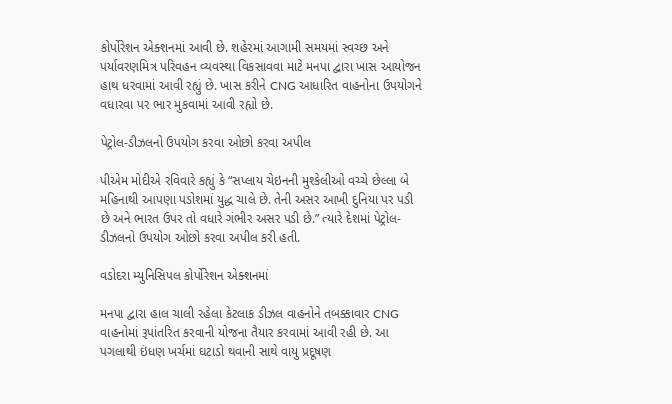કોર્પોરેશન એક્શનમાં આવી છે. શહેરમાં આગામી સમયમાં સ્વચ્છ અને પર્યાવરણમિત્ર પરિવહન વ્યવસ્થા વિકસાવવા માટે મનપા દ્વારા ખાસ આયોજન હાથ ધરવામાં આવી રહ્યું છે. ખાસ કરીને CNG આધારિત વાહનોના ઉપયોગને વધારવા પર ભાર મુકવામાં આવી રહ્યો છે.

પેટ્રોલ-ડીઝલનો ઉપયોગ કરવા ઓછો કરવા અપીલ

પીએમ મોદીએ રવિવારે કહ્યું કે “સપ્લાય ચેઇનની મુશ્કેલીઓ વચ્ચે છેલ્લા બે મહિનાથી આપણા પડોશમાં યુદ્ધ ચાલે છે. તેની અસર આખી દુનિયા પર પડી છે અને ભારત ઉપર તો વધારે ગંભીર અસર પડી છે.” ત્યારે દેશમાં પેટ્રોલ-ડીઝલનો ઉપયોગ ઓછો કરવા અપીલ કરી હતી.

વડોદરા મ્યુનિસિપલ કોર્પોરેશન એક્શનમાં

મનપા દ્વારા હાલ ચાલી રહેલા કેટલાક ડીઝલ વાહનોને તબક્કાવાર CNG વાહનોમાં રૂપાંતરિત કરવાની યોજના તૈયાર કરવામાં આવી રહી છે. આ પગલાથી ઇંધણ ખર્ચમાં ઘટાડો થવાની સાથે વાયુ પ્રદૂષણ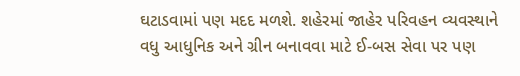ઘટાડવામાં પણ મદદ મળશે. શહેરમાં જાહેર પરિવહન વ્યવસ્થાને વધુ આધુનિક અને ગ્રીન બનાવવા માટે ઈ-બસ સેવા પર પણ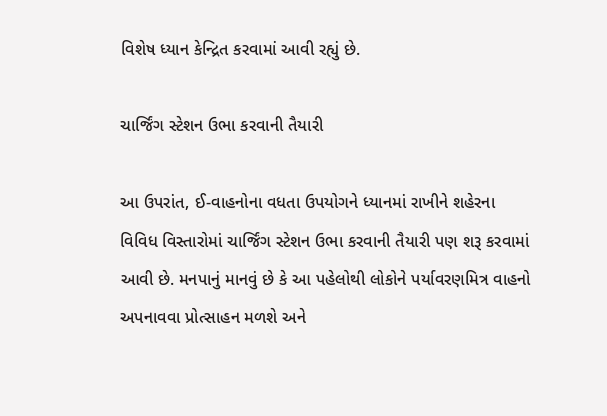વિશેષ ધ્યાન કેન્દ્રિત કરવામાં આવી રહ્યું છે.

ચાર્જિંગ સ્ટેશન ઉભા કરવાની તૈયારી

આ ઉપરાંત, ઈ-વાહનોના વધતા ઉપયોગને ધ્યાનમાં રાખીને શહેરના વિવિધ વિસ્તારોમાં ચાર્જિંગ સ્ટેશન ઉભા કરવાની તૈયારી પણ શરૂ કરવામાં આવી છે. મનપાનું માનવું છે કે આ પહેલોથી લોકોને પર્યાવરણમિત્ર વાહનો અપનાવવા પ્રોત્સાહન મળશે અને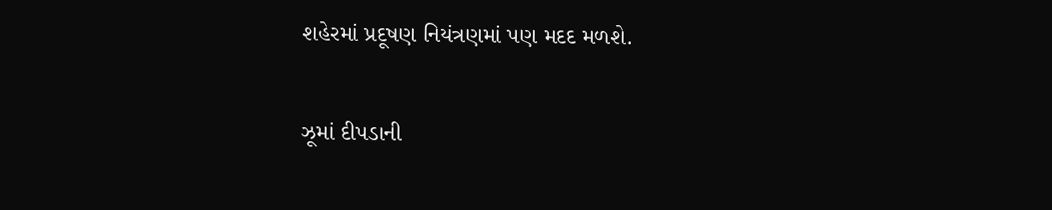શહેરમાં પ્રદૂષણ નિયંત્રણમાં પણ મદદ મળશે.

ઝૂમાં દીપડાની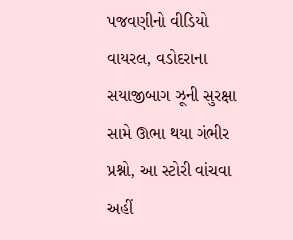પજવણીનો વીડિયો વાયરલ, વડોદરાના સયાજીબાગ ઝૂની સુરક્ષા સામે ઊભા થયા ગંભીર પ્રશ્નો, આ સ્ટોરી વાંચવા અહીં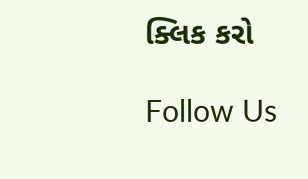ક્લિક કરો

Follow Us